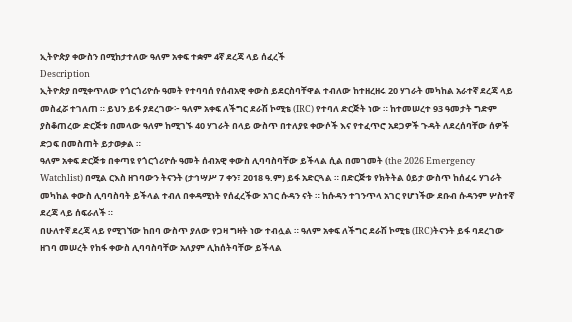ኢትዮጵያ ቀውስን በሚከታተለው ዓለም አቀፍ ተቋም 4ኛ ደረጃ ላይ ሰፈረች
Description
ኢትዮጵያ በሚቀጥለው የጎርጎሪዮሱ ዓመት የተባባሰ የሰብአዊ ቀውስ ይደርስባቸዋል ተብለው ከተዘረዘሩ 20 ሃገራት መካከል አራተኛ ደረጃ ላይ መስፈሯ ተገለጠ ። ይህን ይፋ ያደረገው፦ ዓለም አቀፍ ለችግር ደራሽ ኮሚቴ (IRC) የተባለ ድርጅት ነው ። ከተመሠረተ 93 ዓመታት ግድም ያስቆጠረው ድርጅቱ በመላው ዓለም ከሚገኙ 40 ሃገራት በላይ ውስጥ በተለያዩ ቀውሶች እና የተፈጥሮ አደጋዎች ጉዳት ለደረሰባቸው ሰዎች ድጋፍ በመስጠት ይታወቃል ።
ዓለም አቀፍ ድርጅቱ በቀጣዩ የጎርጎሪዮሱ ዓመት ሰብአዊ ቀውስ ሊባባስባቸው ይችላል ሲል በመገመት (the 2026 Emergency Watchlist) በሚል ርእስ ዘገባውን ትናንት (ታኅሣሥ 7 ቀን፣ 2018 ዓ.ም) ይፋ አድርጓል ። በድርጅቱ የክትትል ዕይታ ውስጥ ከሰፈሩ ሃገራት መካከል ቀውስ ሊባባስባት ይችላል ተብለ በቀዳሚነት የሰፈረችው አገር ሱዳን ናት ። ከሱዳን ተገንጥላ አገር የሆነችው ደቡብ ሱዳንም ሦስተኛ ደረጃ ላይ ሰፍራለች ።
በሁለተኛ ደረጃ ላይ የሚገኘው ከበባ ውስጥ ያለው የጋዛ ግዛት ነው ተብሏል ። ዓለም አቀፍ ለችግር ደራሽ ኮሚቴ (IRC)ትናንት ይፋ ባደረገው ዘገባ መሠረት የከፋ ቀውስ ሊባባስባቸው አለያም ሊከሰትባቸው ይችላል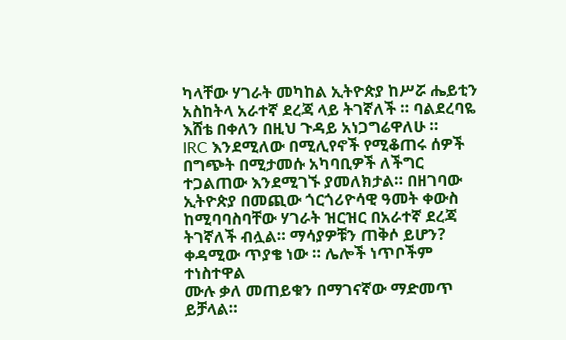ካላቸው ሃገራት መካከል ኢትዮጵያ ከሥሯ ሔይቲን አስከትላ አራተኛ ደረጃ ላይ ትገኛለች ። ባልደረባዬ እሸቴ በቀለን በዚህ ጉዳይ አነጋግሬዋለሁ ።
IRC እንደሚለው በሚሊየኖች የሚቆጠሩ ሰዎች በግጭት በሚታመሱ አካባቢዎች ለችግር ተጋልጠው እንደሚገኙ ያመለክታል። በዘገባው ኢትዮጵያ በመጪው ጎርጎሪዮሳዊ ዓመት ቀውስ ከሚባባስባቸው ሃገራት ዝርዝር በአራተኛ ደረጃ ትገኛለች ብሏል። ማሳያዎቹን ጠቅሶ ይሆን? ቀዳሚው ጥያቄ ነው ። ሌሎች ነጥቦችም ተነስተዋል
ሙሉ ቃለ መጠይቁን በማገናኛው ማድመጥ ይቻላል።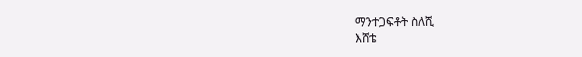ማንተጋፍቶት ስለሺ
እሸቴ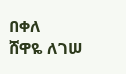በቀለ
ሸዋዬ ለገሠ